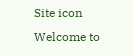Site icon Welcome to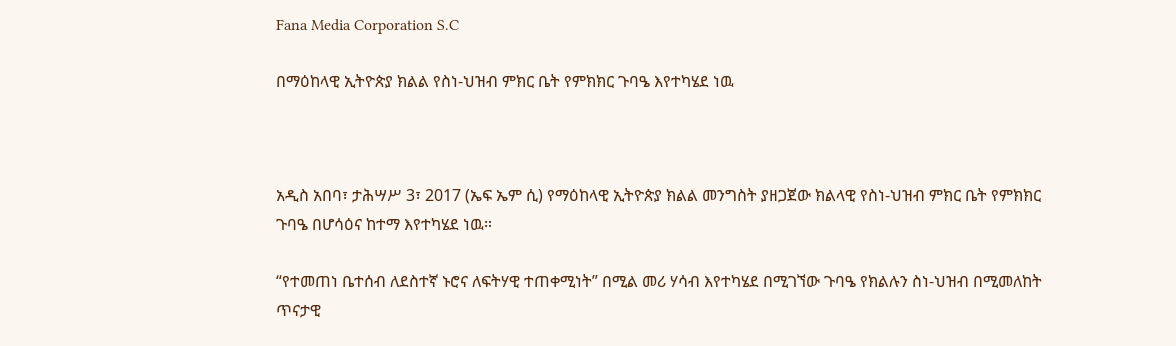Fana Media Corporation S.C

በማዕከላዊ ኢትዮጵያ ክልል የስነ-ህዝብ ምክር ቤት የምክክር ጉባዔ እየተካሄደ ነዉ



አዲስ አበባ፣ ታሕሣሥ 3፣ 2017 (ኤፍ ኤም ሲ) የማዕከላዊ ኢትዮጵያ ክልል መንግስት ያዘጋጀው ክልላዊ የስነ-ህዝብ ምክር ቤት የምክክር ጉባዔ በሆሳዕና ከተማ እየተካሄደ ነዉ።

“የተመጠነ ቤተሰብ ለደስተኛ ኑሮና ለፍትሃዊ ተጠቀሚነት” በሚል መሪ ሃሳብ እየተካሄደ በሚገኘው ጉባዔ የክልሉን ስነ-ህዝብ በሚመለከት ጥናታዊ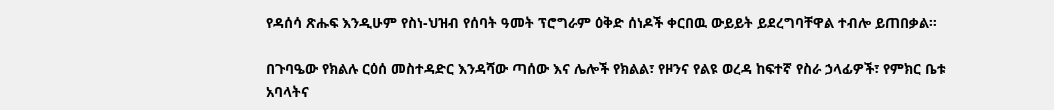የዳሰሳ ጽሑፍ እንዲሁም የስነ-ህዝብ የሰባት ዓመት ፕሮግራም ዕቅድ ሰነዶች ቀርበዉ ውይይት ይደረግባቸዋል ተብሎ ይጠበቃል።

በጉባዔው የክልሉ ርዕሰ መስተዳድር እንዳሻው ጣሰው እና ሌሎች የክልል፣ የዞንና የልዩ ወረዳ ከፍተኛ የስራ ኃላፊዎች፣ የምክር ቤቱ አባላትና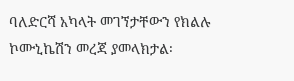ባለድርሻ አካላት መገኘታቸውን የክልሉ ኮሙኒኬሽን መረጃ ያመላክታል፡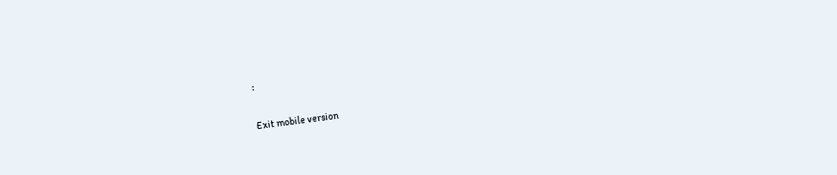፡

Exit mobile version